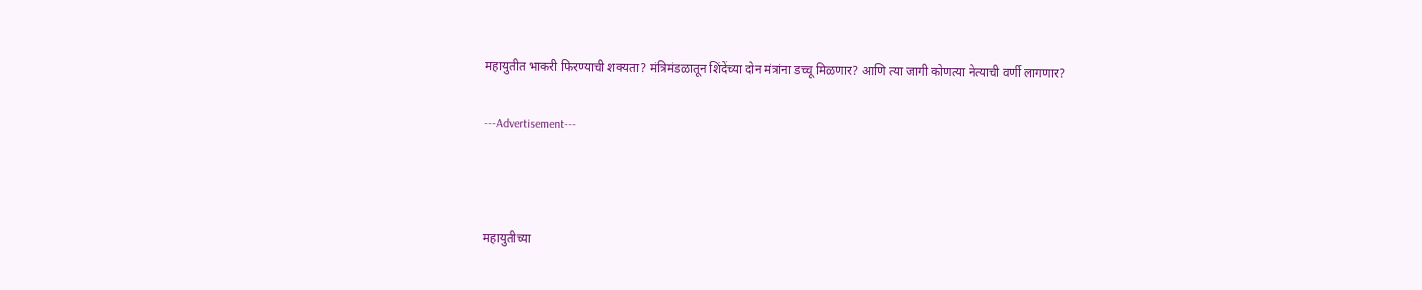महायुतीत भाकरी फिरण्याची शक्यता? मंत्रिमंडळातून शिंदेंच्या दोन मंत्रांना डच्चू मिळणार? आणि त्या जागी कोणत्या नेत्याची वर्णी लागणार?

---Advertisement---



महायुतीच्या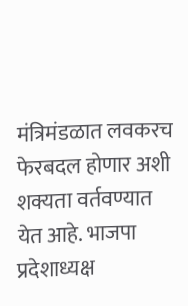मंत्रिमंडळात लवकरच फेरबदल होणार अशी शक्यता वर्तवण्यात येत आहे. भाजपा प्रदेशाध्यक्ष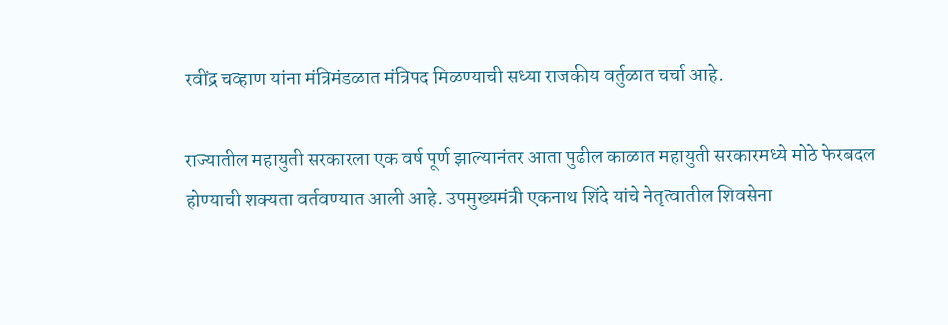रवींद्र चव्हाण यांना मंत्रिमंडळात मंत्रिपद मिळण्याची सध्या राजकीय वर्तुळात चर्चा आहे.

राज्यातील महायुती सरकारला एक वर्ष पूर्ण झाल्यानंतर आता पुढील काळात महायुती सरकारमध्ये मोठे फेरबदल होण्याची शक्यता वर्तवण्यात आली आहे. उपमुख्यमंत्री एकनाथ शिंदे यांचे नेतृत्वातील शिवसेना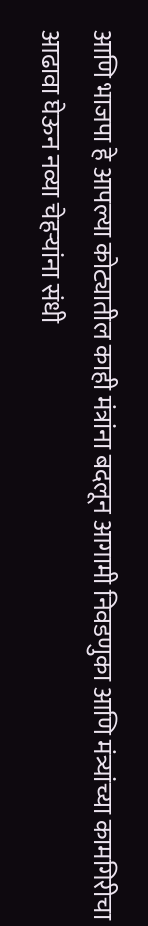आणि भाजपा हे आपल्या कोट्यातील काही मंत्रांना बदलून आगामी निवडणुका आणि मंत्र्यांच्या कामगिरीचा आढावा घेऊन नव्या चेहऱ्यांना संधी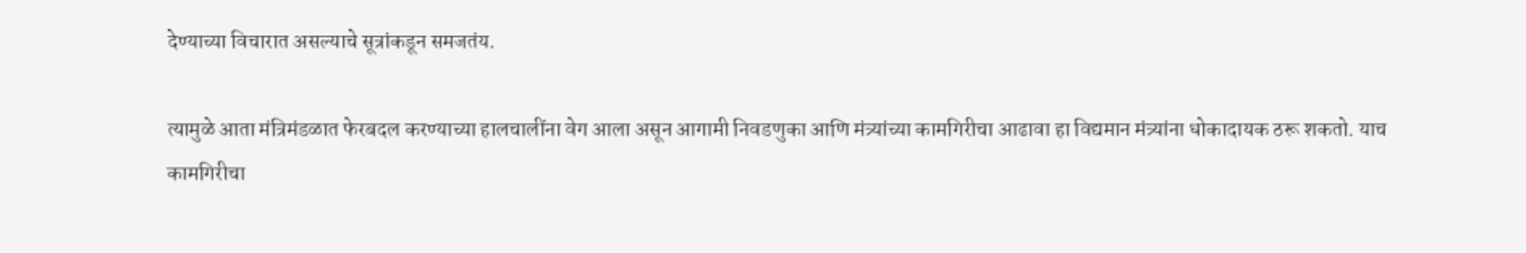देण्याच्या विचारात असल्याचे सूत्रांकडून समजतंय.

त्यामुळे आता मंत्रिमंडळात फेरबदल करण्याच्या हालचालींना वेग आला असून आगामी निवडणुका आणि मंत्र्यांच्या कामगिरीचा आढावा हा विद्यमान मंत्र्यांना धोकादायक ठरू शकतो. याच कामगिरीचा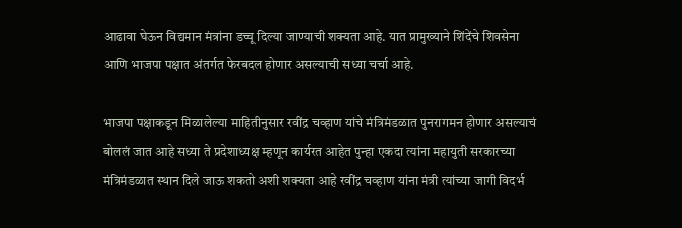आढावा घेऊन विद्यमान मंत्रांना डच्चू दिल्या जाण्याची शक्यता आहे. यात प्रामुख्याने शिंदेंचे शिवसेना आणि भाजपा पक्षात अंतर्गत फेरबदल होणार असल्याची सध्या चर्चा आहे.

भाजपा पक्षाकडून मिळालेल्या माहितीनुसार रवींद्र चव्हाण यांचे मंत्रिमंडळात पुनरागमन होणार असल्याचं बोललं जात आहे सध्या ते प्रदेशाध्यक्ष म्हणून कार्यरत आहेत पुन्हा एकदा त्यांना महायुती सरकारच्या मंत्रिमंडळात स्थान दिले जाऊ शकतो अशी शक्यता आहे रवींद्र चव्हाण यांना मंत्री त्यांच्या जागी विदर्भ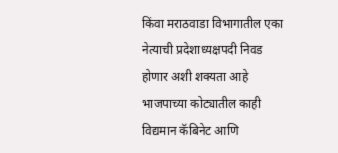किंवा मराठवाडा विभागातील एका नेत्याची प्रदेशाध्यक्षपदी निवड होणार अशी शक्यता आहे भाजपाच्या कोट्यातील काही विद्यमान कॅबिनेट आणि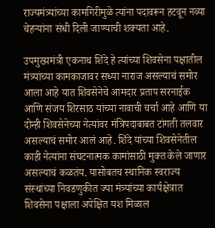राज्यमंत्र्यांच्या कामगिरीमुळे त्यांना पदावरून हटवून नव्या चेहऱ्यांना संधी दिली जाण्याची शक्यता आहे.

उपमुख्यमंत्री एकनाथ शिंदे हे त्यांच्या शिवसेना पक्षातील मंत्र्यांच्या कामकाजावर सध्या नाराज असल्याचं समोर आला आहे यात शिवसेनेचे आमदार प्रताप सरनाईक आणि संजय शिरसाठ यांच्या नावाची चर्चा आहे आणि या दोन्ही शिवसेनेच्या नेत्यांवर मंत्रिपदाबाबत टांगती तलवार असल्याचं समोर आलं आहे. शिंदे यांच्या शिवसेनेतील काही नेत्यांना संघटनात्मक कामांसाठी मुक्त केले जाणार असल्याचं कळतंय. यासोबतच स्थानिक स्वराज्य संस्थांच्या निवडणुकीत ज्या मंत्र्यांच्या कार्यक्षेत्रात शिवसेना पक्षाला अपेक्षित यश मिळाल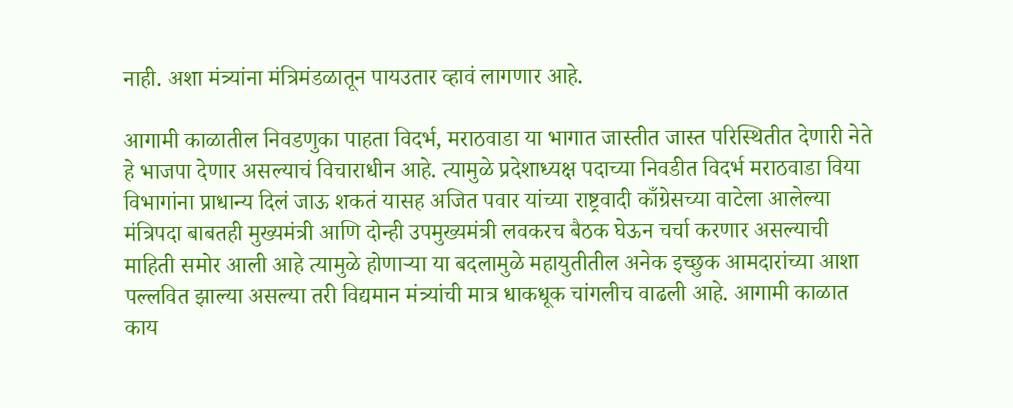नाही. अशा मंत्र्यांना मंत्रिमंडळातून पायउतार व्हावं लागणार आहे.

आगामी काळातील निवडणुका पाहता विदर्भ, मराठवाडा या भागात जास्तीत जास्त परिस्थितीत देणारी नेते हे भाजपा देणार असल्याचं विचाराधीन आहे. त्यामुळे प्रदेशाध्यक्ष पदाच्या निवडीत विदर्भ मराठवाडा विया विभागांना प्राधान्य दिलं जाऊ शकतं यासह अजित पवार यांच्या राष्ट्रवादी काँग्रेसच्या वाटेला आलेल्या मंत्रिपदा बाबतही मुख्यमंत्री आणि दोन्ही उपमुख्यमंत्री लवकरच बैठक घेऊन चर्चा करणार असल्याची माहिती समोर आली आहे त्यामुळे होणाऱ्या या बदलामुळे महायुतीतील अनेक इच्छुक आमदारांच्या आशा पल्लवित झाल्या असल्या तरी विद्यमान मंत्र्यांची मात्र धाकधूक चांगलीच वाढली आहे. आगामी काळात काय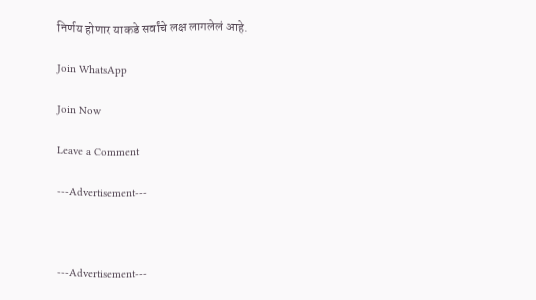निर्णय होणार याकडे सर्वांचे लक्ष लागलेलं आहे.

Join WhatsApp

Join Now

Leave a Comment

---Advertisement---



---Advertisement---